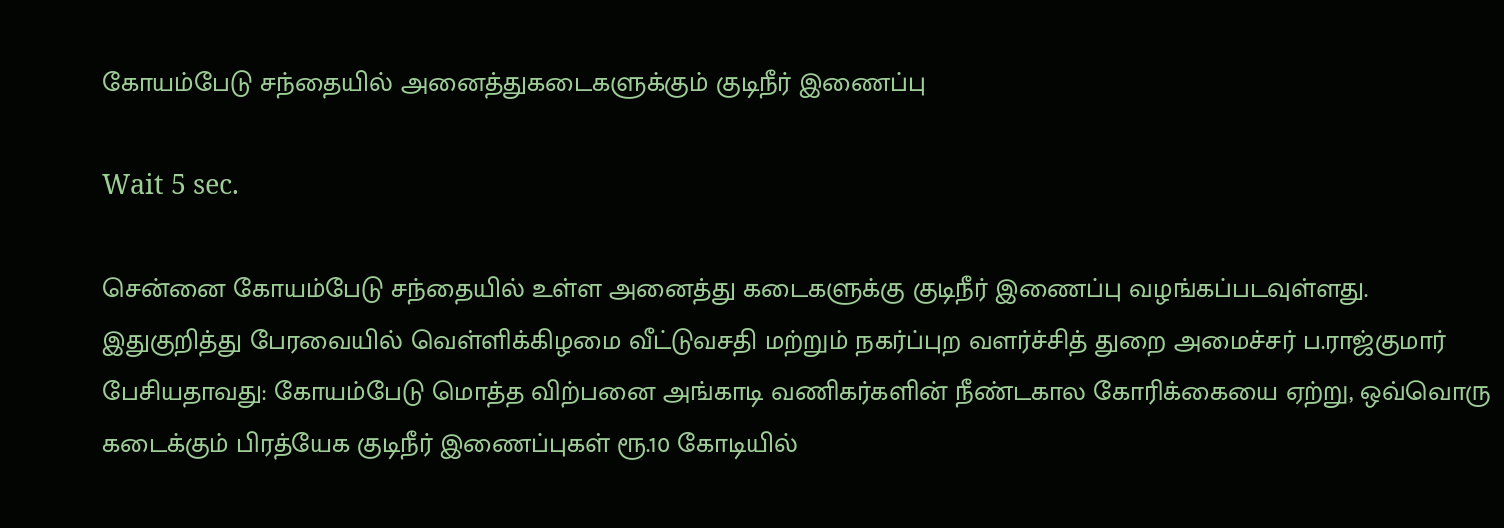கோயம்பேடு சந்தையில் அனைத்துகடைகளுக்கும் குடிநீர் இணைப்பு

Wait 5 sec.

சென்னை கோயம்பேடு சந்தையில் உள்ள அனைத்து கடைகளுக்கு குடிநீர் இணைப்பு வழங்கப்படவுள்ளது. இதுகுறித்து பேரவையில் வெள்ளிக்கிழமை வீட்டுவசதி மற்றும் நகர்ப்புற வளர்ச்சித் துறை அமைச்சர் ப.ராஜ்குமார் பேசியதாவது: கோயம்பேடு மொத்த விற்பனை அங்காடி வணிகர்களின் நீண்டகால கோரிக்கையை ஏற்று, ஒவ்வொரு கடைக்கும் பிரத்யேக குடிநீர் இணைப்புகள் ரூ.10 கோடியில்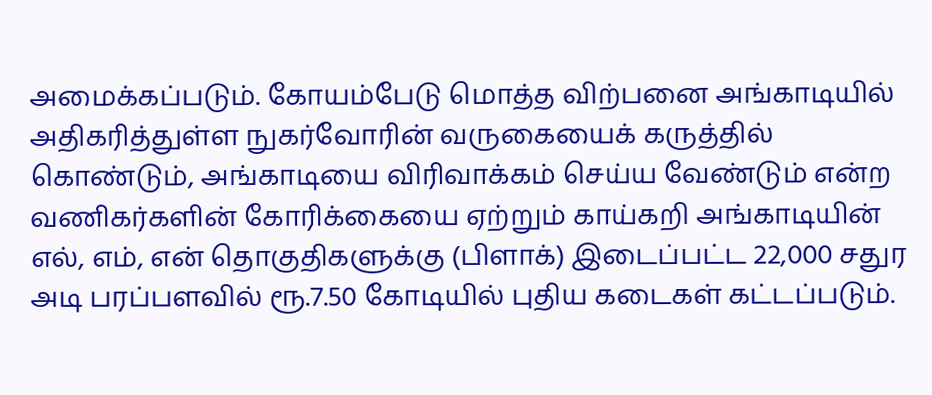அமைக்கப்படும். கோயம்பேடு மொத்த விற்பனை அங்காடியில் அதிகரித்துள்ள நுகர்வோரின் வருகையைக் கருத்தில் கொண்டும், அங்காடியை விரிவாக்கம் செய்ய வேண்டும் என்ற வணிகர்களின் கோரிக்கையை ஏற்றும் காய்கறி அங்காடியின் எல், எம், என் தொகுதிகளுக்கு (பிளாக்) இடைப்பட்ட 22,000 சதுர அடி பரப்பளவில் ரூ.7.50 கோடியில் புதிய கடைகள் கட்டப்படும்.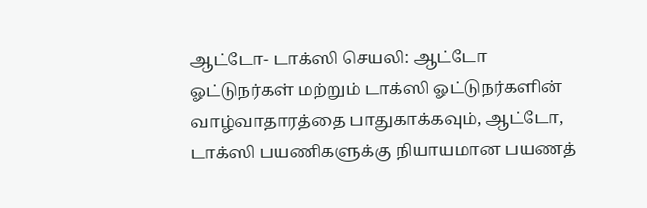ஆட்டோ- டாக்ஸி செயலி: ஆட்டோ ஓட்டுநர்கள் மற்றும் டாக்ஸி ஓட்டுநர்களின் வாழ்வாதாரத்தை பாதுகாக்கவும், ஆட்டோ, டாக்ஸி பயணிகளுக்கு நியாயமான பயணத்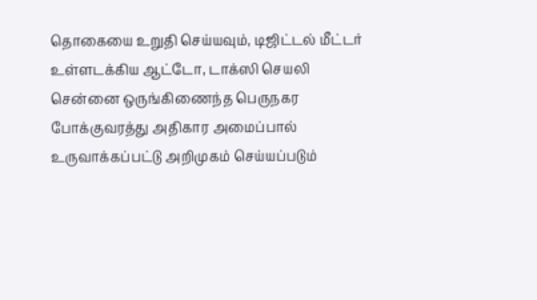தொகையை உறுதி செய்யவும், டிஜிட்டல் மீட்டர் உள்ளடக்கிய ஆட்டோ, டாக்ஸி செயலி சென்னை ஒருங்கிணைந்த பெருநகர போக்குவரத்து அதிகார அமைப்பால் உருவாக்கப்பட்டு அறிமுகம் செய்யப்படும்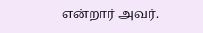என்றார் அவர்.